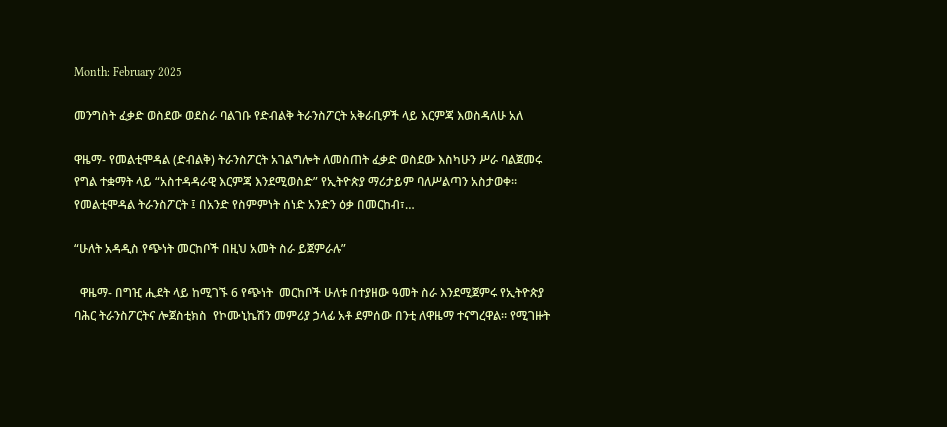Month: February 2025

መንግስት ፈቃድ ወስደው ወደስራ ባልገቡ የድብልቅ ትራንስፖርት አቅራቢዎች ላይ እርምጃ እወስዳለሁ አለ

ዋዜማ- የመልቲሞዳል (ድብልቅ) ትራንስፖርት አገልግሎት ለመስጠት ፈቃድ ወስደው እስካሁን ሥራ ባልጀመሩ የግል ተቋማት ላይ “አስተዳዳራዊ እርምጃ እንደሚወስድ” የኢትዮጵያ ማሪታይም ባለሥልጣን አስታወቀ። የመልቲሞዳል ትራንስፖርት ፤ በአንድ የስምምነት ሰነድ አንድን ዕቃ በመርከብ፣…

“ሁለት አዳዲስ የጭነት መርከቦች በዚህ አመት ስራ ይጀምራሉ”

  ዋዜማ- በግዢ ሒደት ላይ ከሚገኙ 6 የጭነት  መርከቦች ሁለቱ በተያዘው ዓመት ስራ እንደሚጀምሩ የኢትዮጵያ ባሕር ትራንስፖርትና ሎጀስቲክስ  የኮሙኒኬሽን መምሪያ ኃላፊ አቶ ደምሰው በንቲ ለዋዜማ ተናግረዋል። የሚገዙት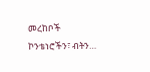መረከቦች  ኮንቴነሮችን፣ ብትን…